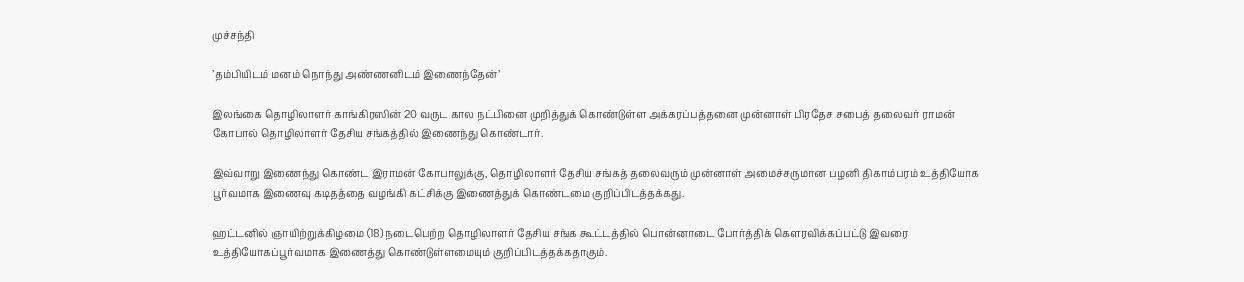முச்சந்தி

’தம்பியிடம் மனம் நொந்து அண்ணனிடம் இணைந்தேன்’

இலங்கை தொழிலாளர் காங்கிரஸின் 20 வருட கால நட்பினை முறித்துக் கொண்டுள்ள அக்கரப்பத்தனை முன்னாள் பிரதேச சபைத் தலைவர் ராமன் கோபால் தொழிலாளர் தேசிய சங்கத்தில் இணைந்து கொண்டார்.

இவ்வாறு இணைந்து கொண்ட இராமன் கோபாலுக்கு, தொழிலாளர் தேசிய சங்கத் தலைவரும் முன்னாள் அமைச்சருமான பழனி திகாம்பரம் உத்தியோக பூர்வமாக இணைவு கடிதத்தை வழங்கி கட்சிக்கு இணைத்துக் கொண்டமை குறிப்பிடத்தக்கது.

ஹட்டனில் ஞாயிற்றுக்கிழமை (18) நடைபெற்ற தொழிலாளர் தேசிய சங்க கூட்டத்தில் பொன்னாடை போர்த்திக் கௌரவிக்கப்பட்டு இவரை உத்தியோகப்பூர்வமாக இணைத்து கொண்டுள்ளமையும் குறிப்பிடத்தக்கதாகும்.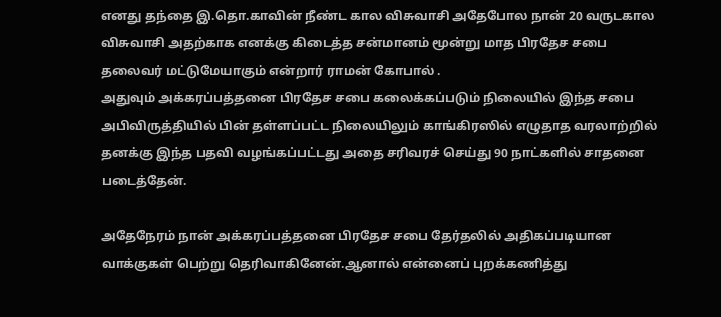எனது தந்தை இ.தொ.காவின் நீண்ட கால விசுவாசி அதேபோல நான் 20 வருடகால விசுவாசி அதற்காக எனக்கு கிடைத்த சன்மானம் மூன்று மாத பிரதேச சபை தலைவர் மட்டுமேயாகும் என்றார் ராமன் கோபால் .
அதுவும் அக்கரப்பத்தனை பிரதேச சபை கலைக்கப்படும் நிலையில் இந்த சபை அபிவிருத்தியில் பின் தள்ளப்பட்ட நிலையிலும் காங்கிரஸில் எழுதாத வரலாற்றில் தனக்கு இந்த பதவி வழங்கப்பட்டது அதை சரிவரச் செய்து 90 நாட்களில் சாதனை படைத்தேன்.

அதேநேரம் நான் அக்கரப்பத்தனை பிரதேச சபை தேர்தலில் அதிகப்படியான வாக்குகள் பெற்று தெரிவாகினேன்.ஆனால் என்னைப் புறக்கணித்து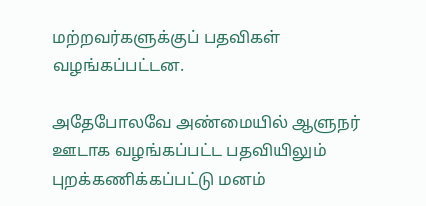மற்றவர்களுக்குப் பதவிகள் வழங்கப்பட்டன.

அதேபோலவே அண்மையில் ஆளுநர் ஊடாக வழங்கப்பட்ட பதவியிலும் புறக்கணிக்கப்பட்டு மனம்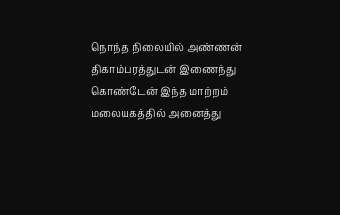நொந்த நிலையில் அண்ணன் திகாம்பரத்துடன் இணைந்து கொண்டேன் இந்த மாற்றம் மலையகத்தில் அனைத்து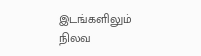இடங்களிலும் நிலவ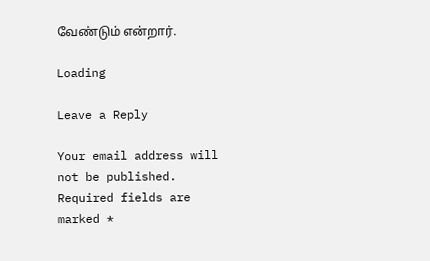வேண்டும் என்றார்.

Loading

Leave a Reply

Your email address will not be published. Required fields are marked *